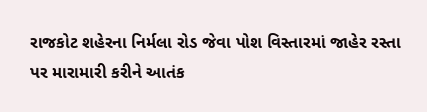રાજકોટ શહેરના નિર્મલા રોડ જેવા પોશ વિસ્તારમાં જાહેર રસ્તા પર મારામારી કરીને આતંક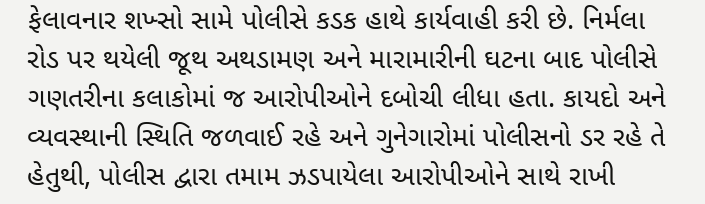ફેલાવનાર શખ્સો સામે પોલીસે કડક હાથે કાર્યવાહી કરી છે. નિર્મલા રોડ પર થયેલી જૂથ અથડામણ અને મારામારીની ઘટના બાદ પોલીસે ગણતરીના કલાકોમાં જ આરોપીઓને દબોચી લીધા હતા. કાયદો અને વ્યવસ્થાની સ્થિતિ જળવાઈ રહે અને ગુનેગારોમાં પોલીસનો ડર રહે તે હેતુથી, પોલીસ દ્વારા તમામ ઝડપાયેલા આરોપીઓને સાથે રાખી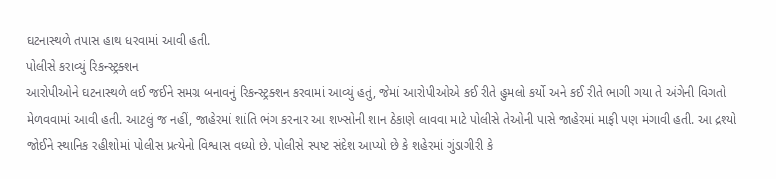ઘટનાસ્થળે તપાસ હાથ ધરવામાં આવી હતી.
પોલીસે કરાવ્યું રિકન્સ્ટ્રક્શન
આરોપીઓને ઘટનાસ્થળે લઈ જઈને સમગ્ર બનાવનું રિકન્સ્ટ્રક્શન કરવામાં આવ્યું હતું, જેમાં આરોપીઓએ કઈ રીતે હુમલો કર્યો અને કઈ રીતે ભાગી ગયા તે અંગેની વિગતો મેળવવામાં આવી હતી. આટલું જ નહીં, જાહેરમાં શાંતિ ભંગ કરનાર આ શખ્સોની શાન ઠેકાણે લાવવા માટે પોલીસે તેઓની પાસે જાહેરમાં માફી પણ મંગાવી હતી. આ દ્રશ્યો જોઈને સ્થાનિક રહીશોમાં પોલીસ પ્રત્યેનો વિશ્વાસ વધ્યો છે. પોલીસે સ્પષ્ટ સંદેશ આપ્યો છે કે શહેરમાં ગુંડાગીરી કે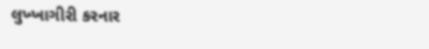લુખ્ખાગીરી કરનાર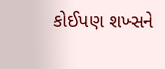કોઈપણ શખ્સને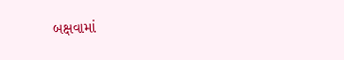બક્ષવામાં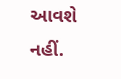આવશે નહીં.